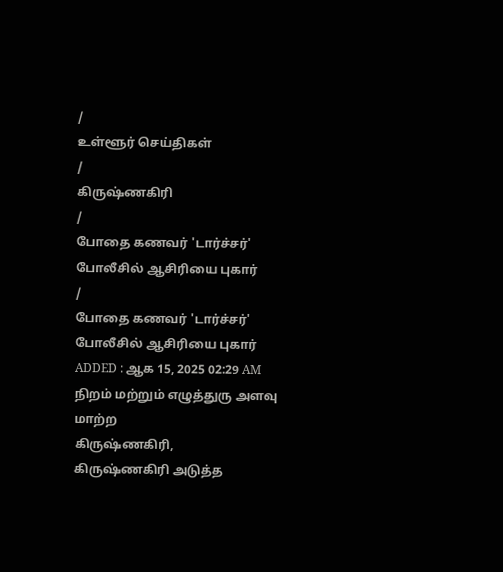/
உள்ளூர் செய்திகள்
/
கிருஷ்ணகிரி
/
போதை கணவர் 'டார்ச்சர்' போலீசில் ஆசிரியை புகார்
/
போதை கணவர் 'டார்ச்சர்' போலீசில் ஆசிரியை புகார்
ADDED : ஆக 15, 2025 02:29 AM
நிறம் மற்றும் எழுத்துரு அளவு மாற்ற
கிருஷ்ணகிரி,
கிருஷ்ணகிரி அடுத்த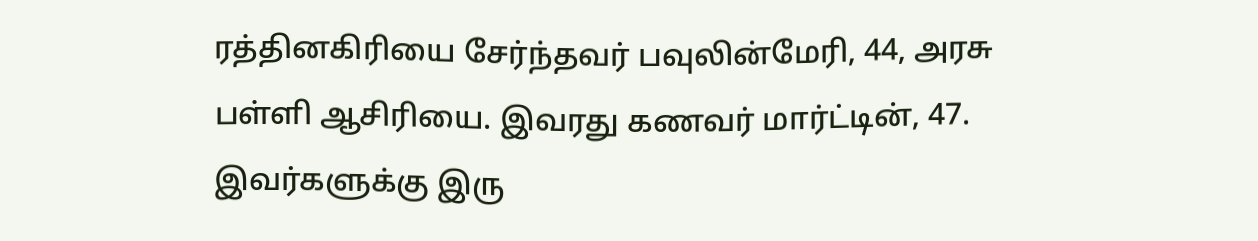ரத்தினகிரியை சேர்ந்தவர் பவுலின்மேரி, 44, அரசு பள்ளி ஆசிரியை. இவரது கணவர் மார்ட்டின், 47. இவர்களுக்கு இரு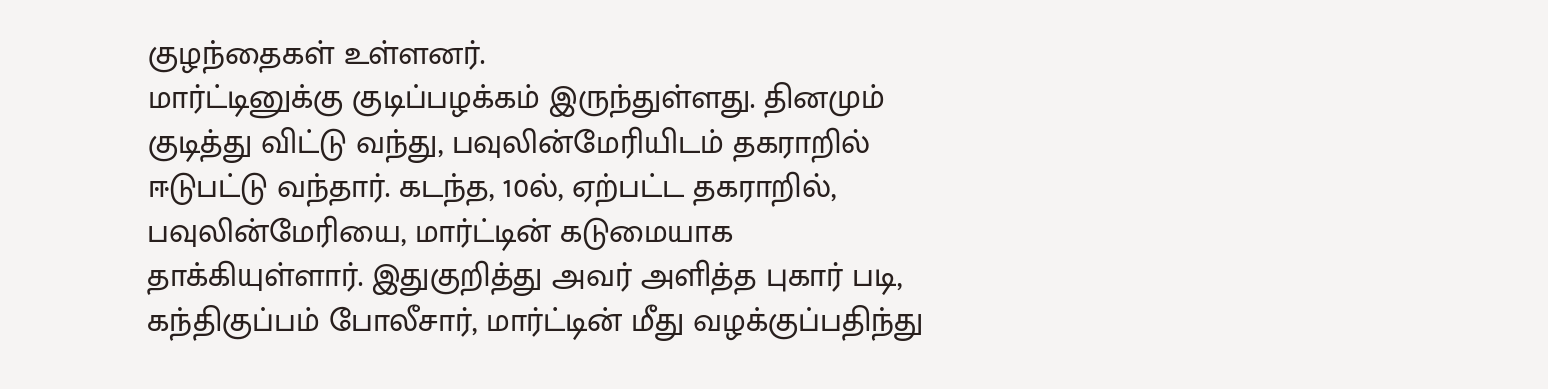குழந்தைகள் உள்ளனர்.
மார்ட்டினுக்கு குடிப்பழக்கம் இருந்துள்ளது. தினமும் குடித்து விட்டு வந்து, பவுலின்மேரியிடம் தகராறில் ஈடுபட்டு வந்தார். கடந்த, 10ல், ஏற்பட்ட தகராறில், பவுலின்மேரியை, மார்ட்டின் கடுமையாக தாக்கியுள்ளார். இதுகுறித்து அவர் அளித்த புகார் படி, கந்திகுப்பம் போலீசார், மார்ட்டின் மீது வழக்குப்பதிந்து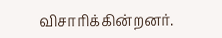விசாரிக்கின்றனர்.